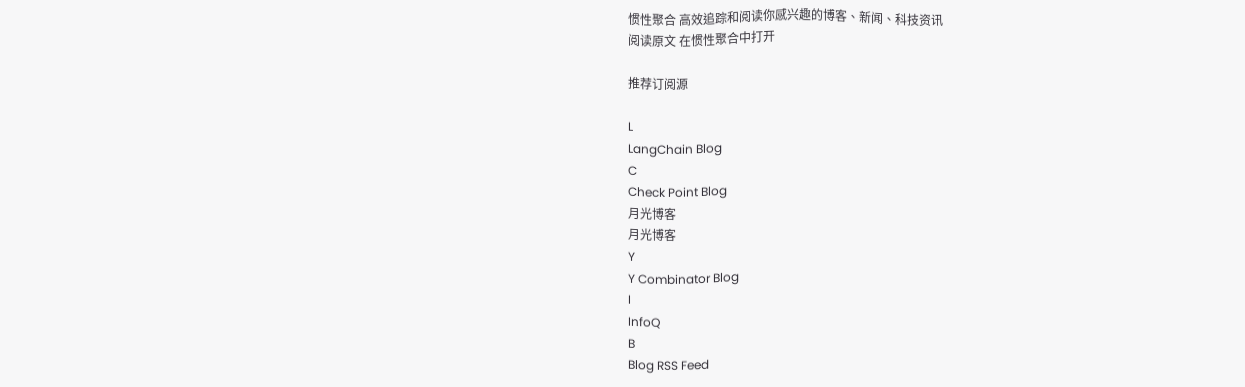惯性聚合 高效追踪和阅读你感兴趣的博客、新闻、科技资讯
阅读原文 在惯性聚合中打开

推荐订阅源

L
LangChain Blog
C
Check Point Blog
月光博客
月光博客
Y
Y Combinator Blog
I
InfoQ
B
Blog RSS Feed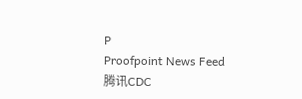P
Proofpoint News Feed
腾讯CDC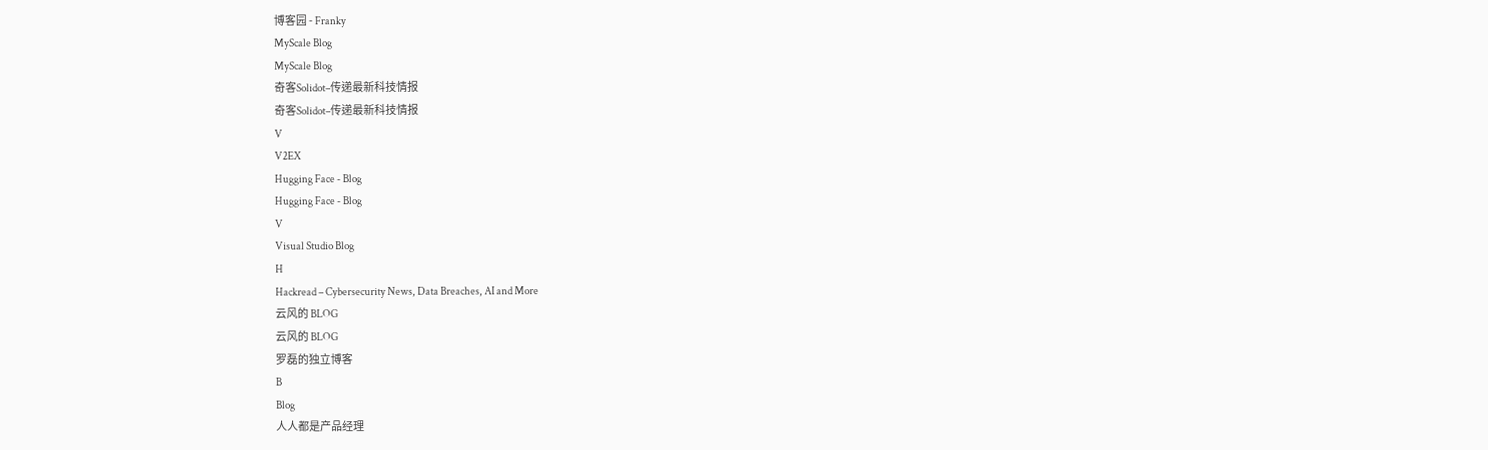博客园 - Franky
MyScale Blog
MyScale Blog
奇客Solidot–传递最新科技情报
奇客Solidot–传递最新科技情报
V
V2EX
Hugging Face - Blog
Hugging Face - Blog
V
Visual Studio Blog
H
Hackread – Cybersecurity News, Data Breaches, AI and More
云风的 BLOG
云风的 BLOG
罗磊的独立博客
B
Blog
人人都是产品经理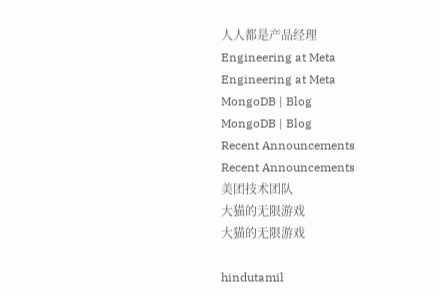人人都是产品经理
Engineering at Meta
Engineering at Meta
MongoDB | Blog
MongoDB | Blog
Recent Announcements
Recent Announcements
美团技术团队
大猫的无限游戏
大猫的无限游戏

hindutamil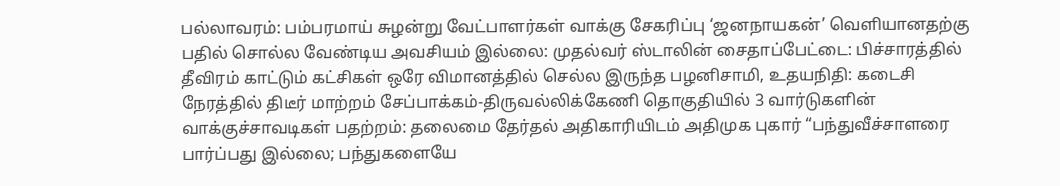பல்லாவரம்: பம்பரமாய் சுழன்று வேட்பாளர்கள் வாக்கு சேகரிப்பு ‘ஜனநாயகன்’ வெளியானதற்கு பதில் சொல்ல வேண்டிய அவசியம் இல்லை: முதல்வர் ஸ்டாலின் சைதாப்பேட்டை: பிச்சாரத்தில் தீவிரம் காட்டும் கட்சிகள் ஒரே விமானத்தில் செல்ல இருந்த பழனிசாமி, உதயநிதி: கடைசி நேரத்தில் திடீர் மாற்றம் சேப்பாக்கம்-திருவல்லிக்கேணி தொகுதியில் 3 வார்டுகளின் வாக்குச்சாவடிகள் பதற்றம்: தலைமை தேர்தல் அதிகாரியிடம் அதிமுக புகார் “பந்துவீச்சாளரை பார்ப்பது இல்லை; பந்துகளையே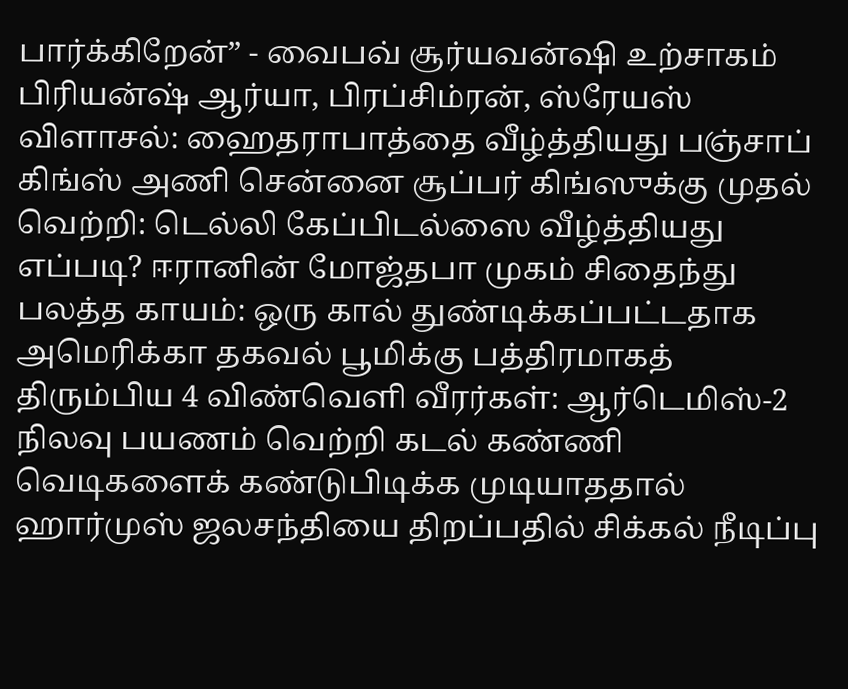பார்க்கிறேன்” - வைபவ் சூர்யவன்ஷி உற்சாகம் பிரியன்ஷ் ஆர்யா, பிரப்சிம்ரன், ஸ்ரேயஸ் விளாசல்: ஹைதராபாத்தை வீழ்த்தியது பஞ்சாப் கிங்ஸ் அணி சென்னை சூப்பர் கிங்ஸுக்கு முதல் வெற்றி: டெல்லி கேப்பிடல்ஸை வீழ்த்தியது எப்படி? ஈரானின் மோஜ்தபா முகம் சிதைந்து பலத்த காயம்: ஒரு கால் துண்டிக்கப்பட்டதாக அமெரிக்கா தகவல் பூமிக்கு பத்திரமாகத் திரும்பிய 4 விண்வெளி வீரர்கள்: ஆர்டெமிஸ்-2 நிலவு பயணம் வெற்றி கடல் கண்ணி வெடிகளைக் கண்டுபிடிக்க முடியாததால் ஹார்முஸ் ஜலசந்தியை திறப்பதில் சிக்கல் நீடிப்பு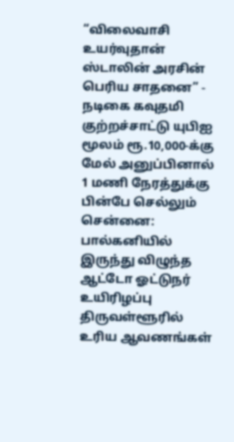“விலைவாசி உயர்வுதான் ஸ்டாலின் அரசின் பெரிய சாதனை” - நடிகை கவுதமி குற்றச்சாட்டு யுபிஐ மூலம் ரூ.10,000-க்கு மேல் அனுப்பினால் 1 மணி நேரத்துக்கு பின்பே செல்லும் சென்னை: பால்கனியில் இருந்து விழுந்த ஆட்டோ ஓட்டுநர் உயிரிழப்பு திருவள்ளூரில் உரிய ஆவணங்கள்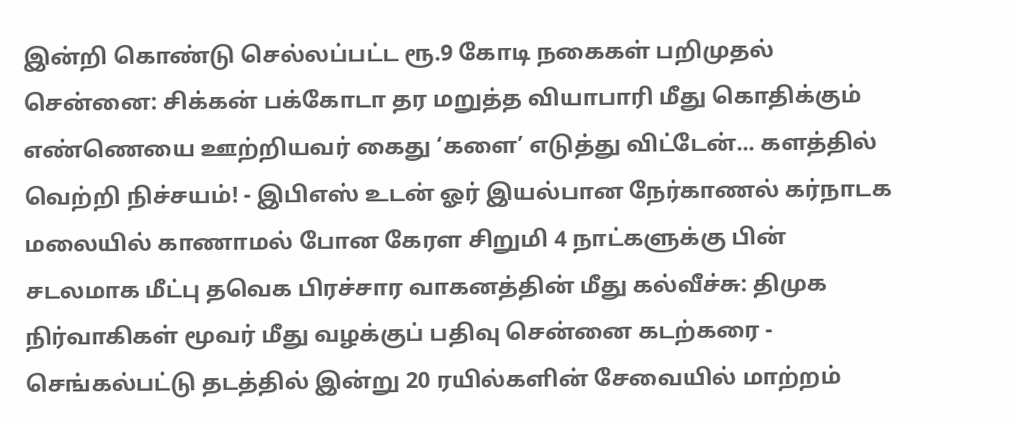இன்றி கொண்டு செல்லப்பட்ட ரூ.9 கோடி நகைகள் பறிமுதல் சென்னை: சிக்கன் பக்கோடா தர மறுத்த வியாபாரி மீது கொதிக்கும் எண்ணெயை ஊற்றியவர் கைது ‘களை’ எடுத்து விட்டேன்... களத்தில் வெற்றி நிச்சயம்! - இபிஎஸ் உடன் ஓர் இயல்பான நேர்காணல் கர்நாடக மலையில் காணாமல் போன கேரள சிறுமி 4 நாட்களுக்கு பின் சடலமாக மீட்பு தவெக பிரச்சார வாகனத்தின் மீது கல்வீச்சு: திமுக நிர்வாகிகள் மூவர் மீது வழக்குப் பதிவு சென்னை கடற்கரை - செங்கல்பட்டு தடத்தில் இன்று 20 ரயில்களின் சேவையில் மாற்றம்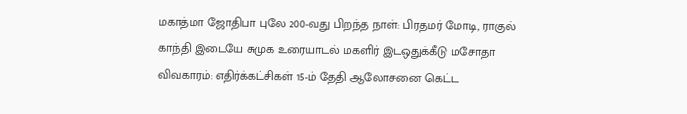மகாத்மா ஜோதிபா புலே 200-வது பிறந்த நாள்: பிரதமர் மோடி, ராகுல் காந்தி இடையே சுமுக உரையாடல் மகளிர் இடஒதுக்கீடு மசோதா விவகாரம்: எதிர்க்கட்சிகள் 15-ம் தேதி ஆலோசனை கெட்ட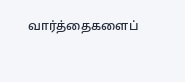வார்த்தைகளைப்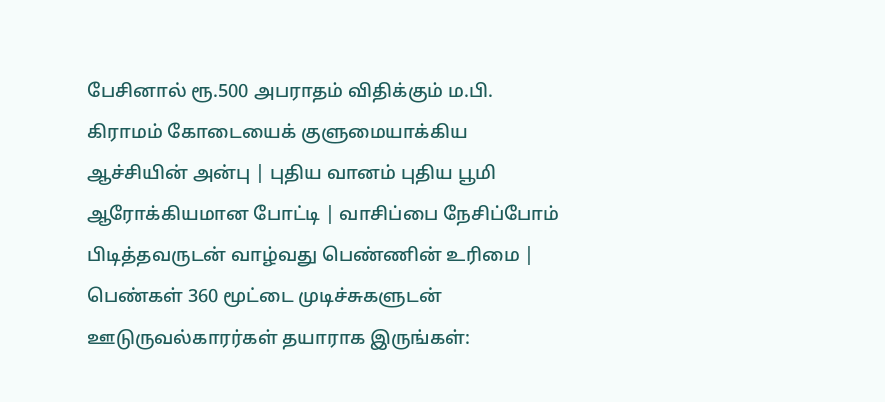பேசினால் ரூ.500 அபராதம் விதிக்கும் ம.பி. கிராமம் கோடையைக் குளுமையாக்கிய ஆச்சியின் அன்பு | புதிய வானம் புதிய பூமி ஆரோக்கியமான போட்டி | வாசிப்பை நேசிப்போம் பிடித்தவருடன் வாழ்வது பெண்ணின் உரிமை | பெண்கள் 360 மூட்டை முடிச்சுகளுடன் ஊடுருவல்காரர்கள் தயாராக இருங்கள்: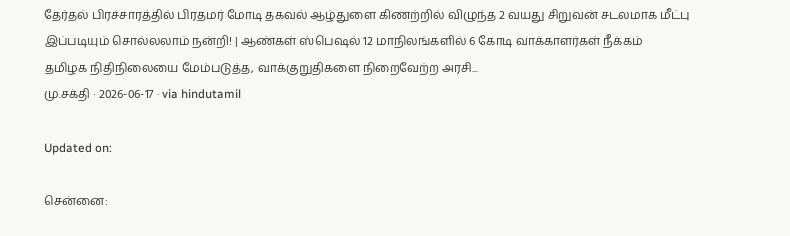தேர்தல் பிரச்சாரத்தில் பிரதமர் மோடி தகவல் ஆழ்துளை கிணற்றில் விழுந்த 2 வயது சிறுவன் சடலமாக மீட்பு இப்படியும் சொல்லலாம் நன்றி! | ஆண்கள் ஸ்பெஷல் 12 மாநிலங்களில் 6 கோடி வாக்காளர்கள் நீக்கம்
தமிழக நிதிநிலையை மேம்படுத்த, வாக்குறுதிகளை நிறைவேற்ற அரசி...
மு.சக்தி · 2026-06-17 · via hindutamil

Updated on:

சென்னை: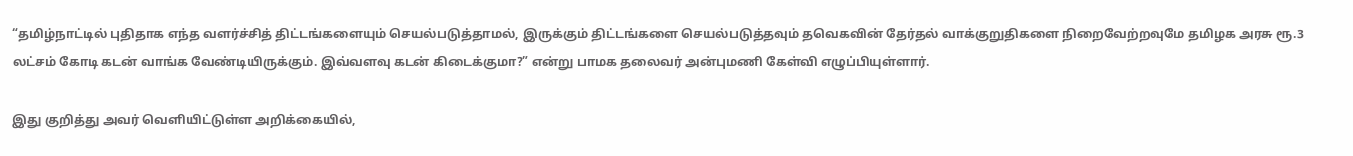“தமிழ்நாட்டில் புதிதாக எந்த வளர்ச்சித் திட்டங்களையும் செயல்படுத்தாமல், இருக்கும் திட்டங்களை செயல்படுத்தவும் தவெகவின் தேர்தல் வாக்குறுதிகளை நிறைவேற்றவுமே தமிழக அரசு ரூ.3 லட்சம் கோடி கடன் வாங்க வேண்டியிருக்கும். இவ்வளவு கடன் கிடைக்குமா?” என்று பாமக தலைவர் அன்புமணி கேள்வி எழுப்பியுள்ளார்.

இது குறித்து அவர் வெளியிட்டுள்ள அறிக்கையில்,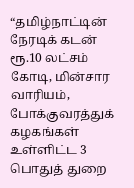“தமிழ்நாட்டின் நேரடிக் கடன் ரூ.10 லட்சம் கோடி, மின்சார வாரியம், போக்குவரத்துக் கழகங்கள் உள்ளிட்ட 3 பொதுத் துறை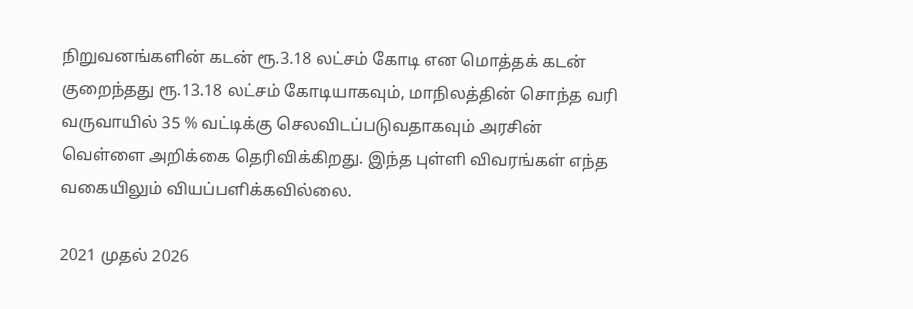நிறுவனங்களின் கடன் ரூ.3.18 லட்சம் கோடி என மொத்தக் கடன் குறைந்தது ரூ.13.18 லட்சம் கோடியாகவும், மாநிலத்தின் சொந்த வரி வருவாயில் 35 % வட்டிக்கு செலவிடப்படுவதாகவும் அரசின் வெள்ளை அறிக்கை தெரிவிக்கிறது. இந்த புள்ளி விவரங்கள் எந்த வகையிலும் வியப்பளிக்கவில்லை.

2021 முதல் 2026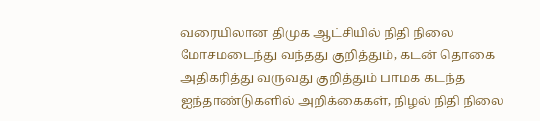வரையிலான திமுக ஆட்சியில் நிதி நிலை மோசமடைந்து வந்தது குறித்தும், கடன் தொகை அதிகரித்து வருவது குறித்தும் பாமக கடந்த ஐந்தாண்டுகளில் அறிக்கைகள், நிழல் நிதி நிலை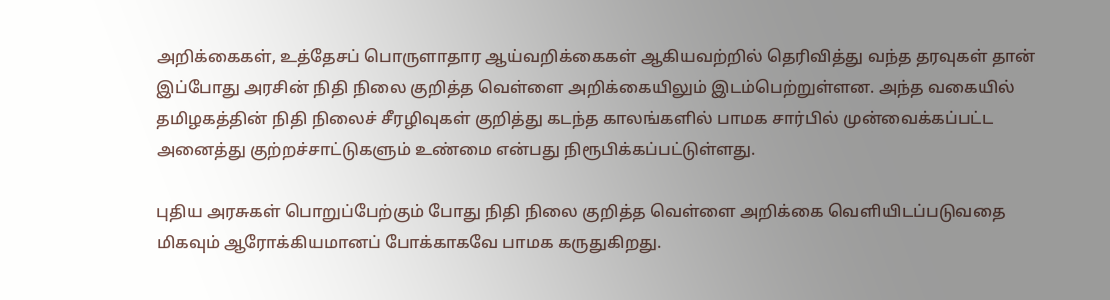அறிக்கைகள், உத்தேசப் பொருளாதார ஆய்வறிக்கைகள் ஆகியவற்றில் தெரிவித்து வந்த தரவுகள் தான் இப்போது அரசின் நிதி நிலை குறித்த வெள்ளை அறிக்கையிலும் இடம்பெற்றுள்ளன. அந்த வகையில் தமிழகத்தின் நிதி நிலைச் சீரழிவுகள் குறித்து கடந்த காலங்களில் பாமக சார்பில் முன்வைக்கப்பட்ட அனைத்து குற்றச்சாட்டுகளும் உண்மை என்பது நிரூபிக்கப்பட்டுள்ளது.

புதிய அரசுகள் பொறுப்பேற்கும் போது நிதி நிலை குறித்த வெள்ளை அறிக்கை வெளியிடப்படுவதை மிகவும் ஆரோக்கியமானப் போக்காகவே பாமக கருதுகிறது.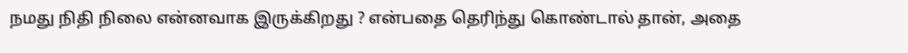நமது நிதி நிலை என்னவாக இருக்கிறது ? என்பதை தெரிந்து கொண்டால் தான், அதை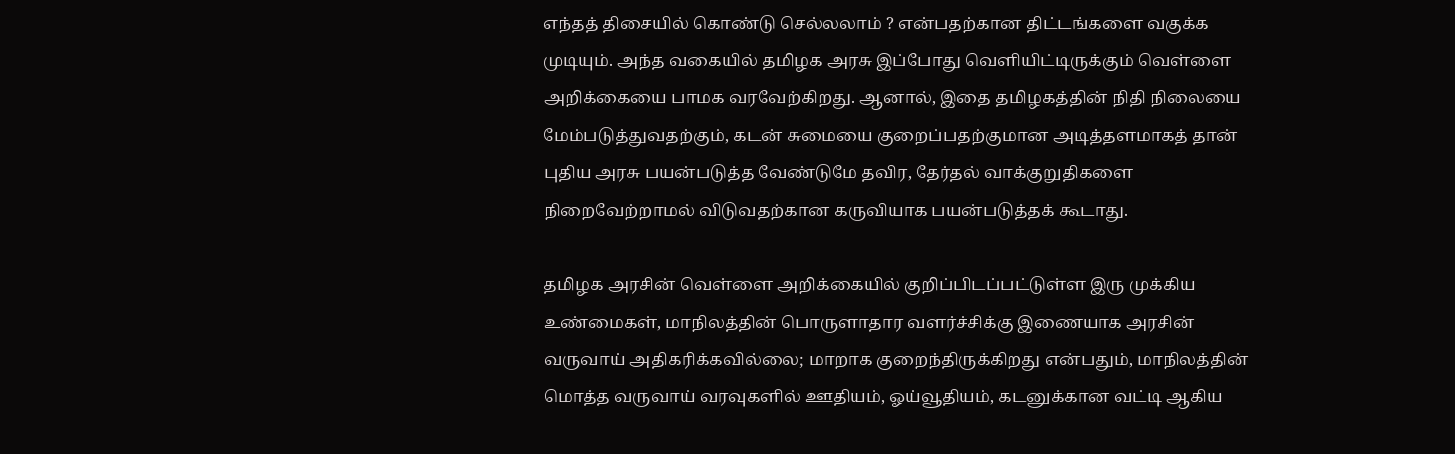எந்தத் திசையில் கொண்டு செல்லலாம் ? என்பதற்கான திட்டங்களை வகுக்க முடியும். அந்த வகையில் தமிழக அரசு இப்போது வெளியிட்டிருக்கும் வெள்ளை அறிக்கையை பாமக வரவேற்கிறது. ஆனால், இதை தமிழகத்தின் நிதி நிலையை மேம்படுத்துவதற்கும், கடன் சுமையை குறைப்பதற்குமான அடித்தளமாகத் தான் புதிய அரசு பயன்படுத்த வேண்டுமே தவிர, தேர்தல் வாக்குறுதிகளை நிறைவேற்றாமல் விடுவதற்கான கருவியாக பயன்படுத்தக் கூடாது.

தமிழக அரசின் வெள்ளை அறிக்கையில் குறிப்பிடப்பட்டுள்ள இரு முக்கிய உண்மைகள், மாநிலத்தின் பொருளாதார வளர்ச்சிக்கு இணையாக அரசின் வருவாய் அதிகரிக்கவில்லை; மாறாக குறைந்திருக்கிறது என்பதும், மாநிலத்தின் மொத்த வருவாய் வரவுகளில் ஊதியம், ஓய்வூதியம், கடனுக்கான வட்டி ஆகிய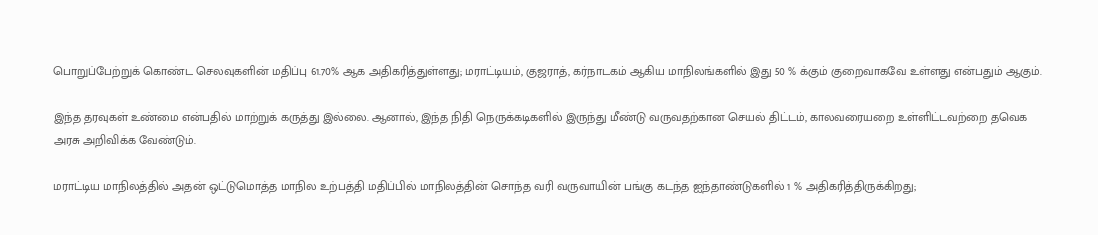பொறுப்பேற்றுக் கொண்ட செலவுகளின் மதிப்பு 61.70% ஆக அதிகரித்துள்ளது; மராட்டியம், குஜராத், கர்நாடகம் ஆகிய மாநிலங்களில் இது 50 % க்கும் குறைவாகவே உள்ளது என்பதும் ஆகும்.

இந்த தரவுகள் உண்மை என்பதில் மாற்றுக் கருத்து இல்லை. ஆனால், இந்த நிதி நெருக்கடிகளில் இருந்து மீண்டு வருவதற்கான செயல் திட்டம், காலவரையறை உள்ளிட்டவற்றை தவெக அரசு அறிவிக்க வேண்டும்.

மராட்டிய மாநிலத்தில் அதன் ஒட்டுமொத்த மாநில உற்பத்தி மதிப்பில் மாநிலத்தின் சொந்த வரி வருவாயின் பங்கு கடந்த ஐந்தாண்டுகளில் 1 % அதிகரித்திருக்கிறது;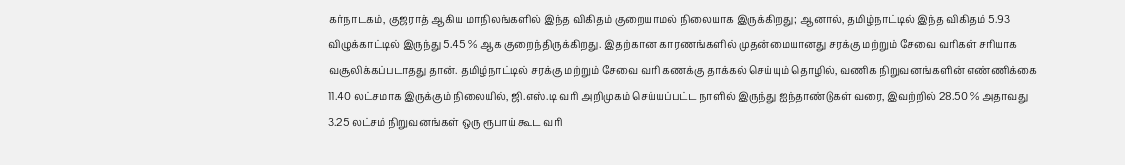கர்நாடகம், குஜராத் ஆகிய மாநிலங்களில் இந்த விகிதம் குறையாமல் நிலையாக இருக்கிறது; ஆனால், தமிழ்நாட்டில் இந்த விகிதம் 5.93 விழுக்காட்டில் இருந்து 5.45 % ஆக குறைந்திருக்கிறது. இதற்கான காரணங்களில் முதன்மையானது சரக்கு மற்றும் சேவை வரிகள் சரியாக வசூலிக்கப்படாதது தான். தமிழ்நாட்டில் சரக்கு மற்றும் சேவை வரி கணக்கு தாக்கல் செய்யும் தொழில், வணிக நிறுவனங்களின் எண்ணிக்கை 11.40 லட்சமாக இருக்கும் நிலையில், ஜி.எஸ்.டி வரி அறிமுகம் செய்யப்பட்ட நாளில் இருந்து ஐந்தாண்டுகள் வரை, இவற்றில் 28.50 % அதாவது 3.25 லட்சம் நிறுவனங்கள் ஒரு ரூபாய் கூட வரி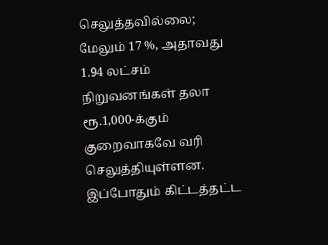செலுத்தவில்லை; மேலும் 17 %, அதாவது 1.94 லட்சம் நிறுவனங்கள் தலா ரூ.1,000-க்கும் குறைவாகவே வரி செலுத்தியுள்ளன. இப்போதும் கிட்டத்தட்ட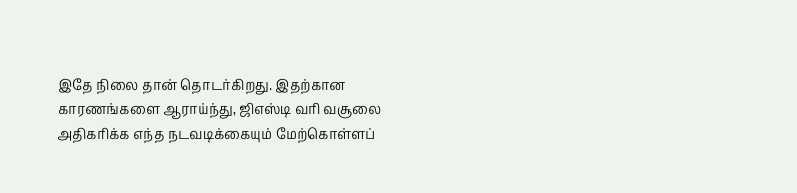இதே நிலை தான் தொடர்கிறது. இதற்கான காரணங்களை ஆராய்ந்து, ஜிஎஸ்டி வரி வசூலை அதிகரிக்க எந்த நடவடிக்கையும் மேற்கொள்ளப்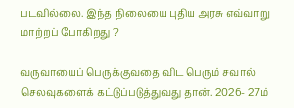படவில்லை. இந்த நிலையை புதிய அரசு எவ்வாறு மாற்றப் போகிறது ?

வருவாயைப் பெருக்குவதை விட பெரும் சவால் செலவுகளைக் கட்டுப்படுத்துவது தான். 2026- 27ம்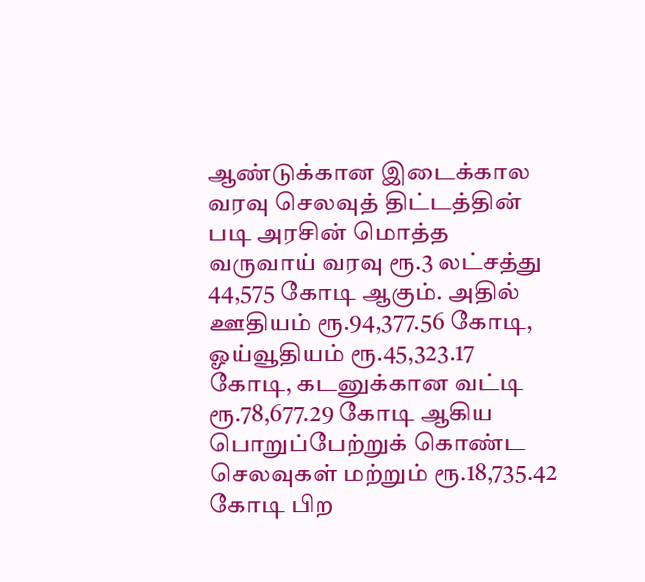ஆண்டுக்கான இடைக்கால வரவு செலவுத் திட்டத்தின் படி அரசின் மொத்த வருவாய் வரவு ரூ.3 லட்சத்து 44,575 கோடி ஆகும். அதில் ஊதியம் ரூ.94,377.56 கோடி, ஓய்வூதியம் ரூ.45,323.17 கோடி, கடனுக்கான வட்டி ரூ.78,677.29 கோடி ஆகிய பொறுப்பேற்றுக் கொண்ட செலவுகள் மற்றும் ரூ.18,735.42 கோடி பிற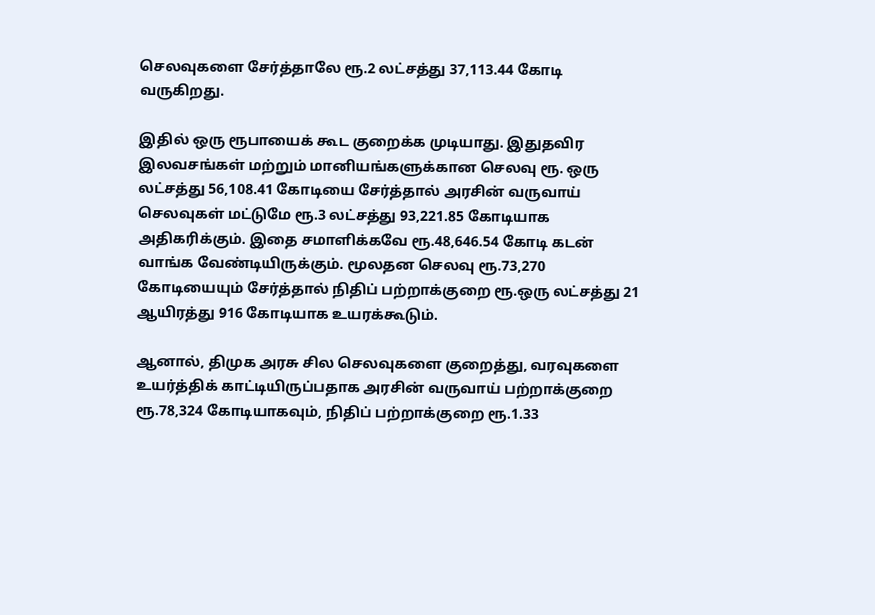செலவுகளை சேர்த்தாலே ரூ.2 லட்சத்து 37,113.44 கோடி வருகிறது.

இதில் ஒரு ரூபாயைக் கூட குறைக்க முடியாது. இதுதவிர இலவசங்கள் மற்றும் மானியங்களுக்கான செலவு ரூ. ஒரு லட்சத்து 56,108.41 கோடியை சேர்த்தால் அரசின் வருவாய் செலவுகள் மட்டுமே ரூ.3 லட்சத்து 93,221.85 கோடியாக அதிகரிக்கும். இதை சமாளிக்கவே ரூ.48,646.54 கோடி கடன் வாங்க வேண்டியிருக்கும். மூலதன செலவு ரூ.73,270 கோடியையும் சேர்த்தால் நிதிப் பற்றாக்குறை ரூ.ஒரு லட்சத்து 21 ஆயிரத்து 916 கோடியாக உயரக்கூடும்.

ஆனால், திமுக அரசு சில செலவுகளை குறைத்து, வரவுகளை உயர்த்திக் காட்டியிருப்பதாக அரசின் வருவாய் பற்றாக்குறை ரூ.78,324 கோடியாகவும், நிதிப் பற்றாக்குறை ரூ.1.33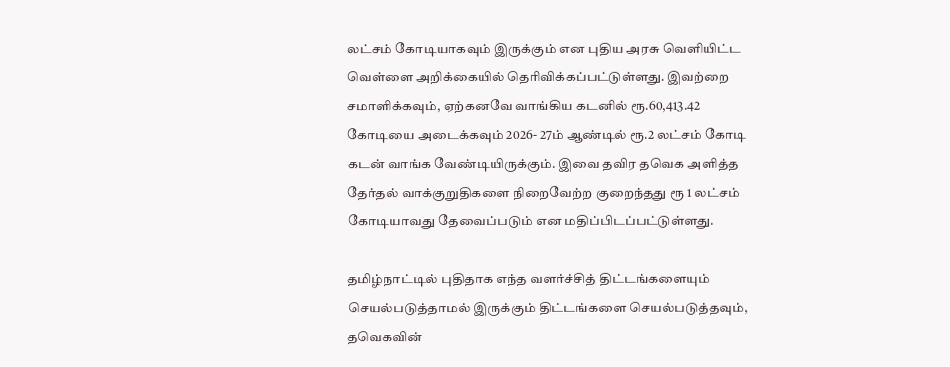லட்சம் கோடியாகவும் இருக்கும் என புதிய அரசு வெளியிட்ட வெள்ளை அறிக்கையில் தெரிவிக்கப்பட்டுள்ளது. இவற்றை சமாளிக்கவும், ஏற்கனவே வாங்கிய கடனில் ரூ.60,413.42 கோடியை அடைக்கவும் 2026- 27ம் ஆண்டில் ரூ.2 லட்சம் கோடி கடன் வாங்க வேண்டியிருக்கும். இவை தவிர தவெக அளித்த தேர்தல் வாக்குறுதிகளை நிறைவேற்ற குறைந்தது ரூ 1 லட்சம் கோடியாவது தேவைப்படும் என மதிப்பிடப்பட்டுள்ளது.

தமிழ்நாட்டில் புதிதாக எந்த வளர்ச்சித் திட்டங்களையும் செயல்படுத்தாமல் இருக்கும் திட்டங்களை செயல்படுத்தவும், தவெகவின்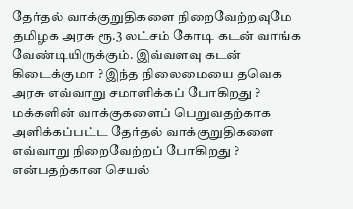தேர்தல் வாக்குறுதிகளை நிறைவேற்றவுமே தமிழக அரசு ரூ.3 லட்சம் கோடி கடன் வாங்க வேண்டியிருக்கும். இவ்வளவு கடன் கிடைக்குமா ? இந்த நிலைமையை தவெக அரசு எவ்வாறு சமாளிக்கப் போகிறது ? மக்களின் வாக்குகளைப் பெறுவதற்காக அளிக்கப்பட்ட தேர்தல் வாக்குறுதிகளை எவ்வாறு நிறைவேற்றப் போகிறது ? என்பதற்கான செயல்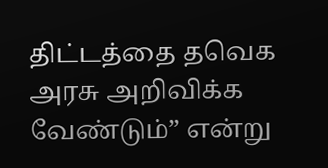திட்டத்தை தவெக அரசு அறிவிக்க வேண்டும்” என்று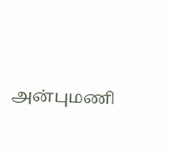அன்புமணி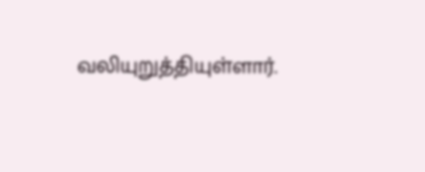வலியுறுத்தியுள்ளார்.